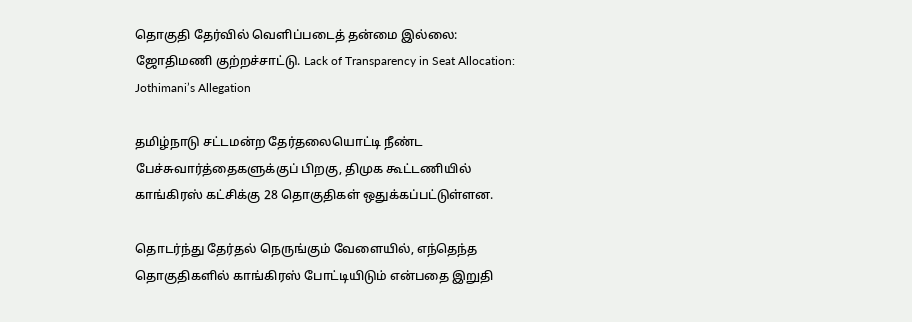தொகுதி தேர்வில் வெளிப்படைத் தன்மை இல்லை: ஜோதிமணி குற்றச்சாட்டு. Lack of Transparency in Seat Allocation: Jothimani’s Allegation

தமிழ்நாடு சட்டமன்ற தேர்தலையொட்டி நீண்ட பேச்சுவார்த்தைகளுக்குப் பிறகு, திமுக கூட்டணியில் காங்கிரஸ் கட்சிக்கு 28 தொகுதிகள் ஒதுக்கப்பட்டுள்ளன.

தொடர்ந்து தேர்தல் நெருங்கும் வேளையில், எந்தெந்த தொகுதிகளில் காங்கிரஸ் போட்டியிடும் என்பதை இறுதி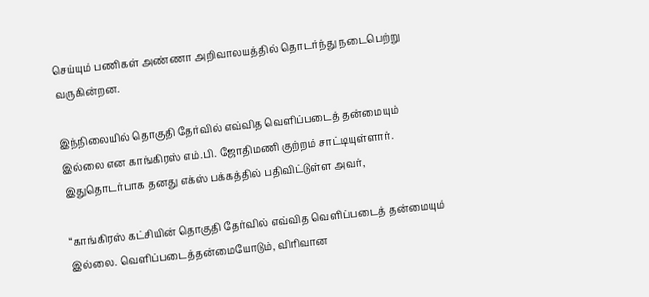செய்யும் பணிகள் அண்ணா அறிவாலயத்தில் தொடர்ந்து நடைபெற்று வருகின்றன.

இந்நிலையில் தொகுதி தேர்வில் எவ்வித வெளிப்படைத் தன்மையும் இல்லை என காங்கிரஸ் எம்.பி. ஜோதிமணி குற்றம் சாட்டியுள்ளார். இதுதொடர்பாக தனது எக்ஸ் பக்கத்தில் பதிவிட்டுள்ள அவர்,

“காங்கிரஸ் கட்சியின் தொகுதி தேர்வில் எவ்வித வெளிப்படைத் தன்மையும் இல்லை. வெளிப்படைத்தன்மையோடும், விரிவான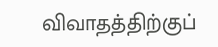விவாதத்திற்குப்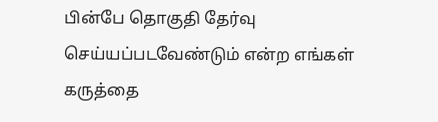பின்பே தொகுதி தேர்வு செய்யப்படவேண்டும் என்ற எங்கள் கருத்தை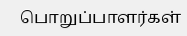பொறுப்பாளர்கள்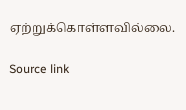ஏற்றுக்கொள்ளவில்லை.

Source link